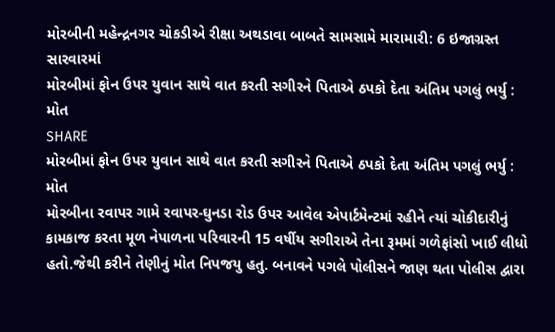મોરબીની મહેન્દ્રનગર ચોકડીએ રીક્ષા અથડાવા બાબતે સામસામે મારામારી: 6 ઇજાગ્રસ્ત સારવારમાં
મોરબીમાં ફોન ઉપર યુવાન સાથે વાત કરતી સગીરને પિતાએ ઠપકો દેતા અંતિમ પગલું ભર્યુ : મોત
SHARE
મોરબીમાં ફોન ઉપર યુવાન સાથે વાત કરતી સગીરને પિતાએ ઠપકો દેતા અંતિમ પગલું ભર્યુ : મોત
મોરબીના રવાપર ગામે રવાપર-ઘુનડા રોડ ઉપર આવેલ એપાર્ટમેન્ટમાં રહીને ત્યાં ચોકીદારીનું કામકાજ કરતા મૂળ નેપાળના પરિવારની 15 વર્ષીય સગીરાએ તેના રૂમમાં ગળેફાંસો ખાઈ લીધો હતો.જેથી કરીને તેણીનું મોત નિપજયુ હતુ. બનાવને પગલે પોલીસને જાણ થતા પોલીસ દ્વારા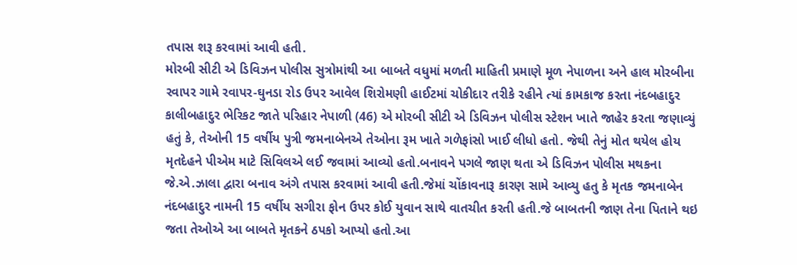તપાસ શરૂ કરવામાં આવી હતી.
મોરબી સીટી એ ડિવિઝન પોલીસ સુત્રોમાંથી આ બાબતે વધુમાં મળતી માહિતી પ્રમાણે મૂળ નેપાળના અને હાલ મોરબીના રવાપર ગામે રવાપર-ઘુનડા રોડ ઉપર આવેલ શિરોમણી હાઈટમાં ચોકીદાર તરીકે રહીને ત્યાં કામકાજ કરતા નંદબહાદુર કાલીબહાદુર ભેરિકટ જાતે પરિહાર નેપાળી (46) એ મોરબી સીટી એ ડિવિઝન પોલીસ સ્ટેશન ખાતે જાહેર કરતા જણાવ્યું હતું કે, તેઓની 15 વર્ષીય પુત્રી જમનાબેનએ તેઓના રૂમ ખાતે ગળેફાંસો ખાઈ લીધો હતો. જેથી તેનું મોત થયેલ હોય મૃતદેહને પીએમ માટે સિવિલએ લઈ જવામાં આવ્યો હતો.બનાવને પગલે જાણ થતા એ ડિવિઝન પોલીસ મથકના જે.એ.ઝાલા દ્વારા બનાવ અંગે તપાસ કરવામાં આવી હતી.જેમાં ચોંકાવનારૂ કારણ સામે આવ્યુ હતુ કે મૃતક જમનાબેન નંદબહાદુર નામની 15 વર્ષીય સગીરા ફોન ઉપર કોઈ યુવાન સાથે વાતચીત કરતી હતી.જે બાબતની જાણ તેના પિતાને થઇ જતા તેઓએ આ બાબતે મૃતકને ઠપકો આપ્યો હતો.આ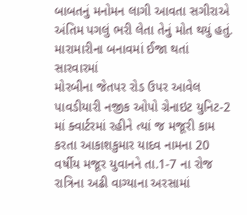બાબતનું મનોમન લાગી આવતા સગીરાએ અંતિમ પગલું ભરી લેતા તેનું મોત થયું હતું.
મારામારીના બનાવમાં ઈજા થતાં સારવારમાં
મોરબીના જેતપર રોડ ઉપર આવેલ પાવડીયારી નજીક ઓપો ગ્રેનાઇટ યુનિટ-2 માં ક્વાર્ટરમાં રહીને ત્યાં જ મજૂરી કામ કરતા આકાશકુમાર યાદવ નામના 20 વર્ષીય મજૂર યુવાનને તા.1-7 ના રોજ રાત્રિના અઢી વાગ્યાના અરસામાં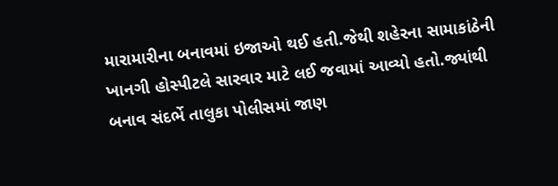મારામારીના બનાવમાં ઇજાઓ થઈ હતી.જેથી શહેરના સામાકાંઠેની ખાનગી હોસ્પીટલે સારવાર માટે લઈ જવામાં આવ્યો હતો.જ્યાંથી બનાવ સંદર્ભે તાલુકા પોલીસમાં જાણ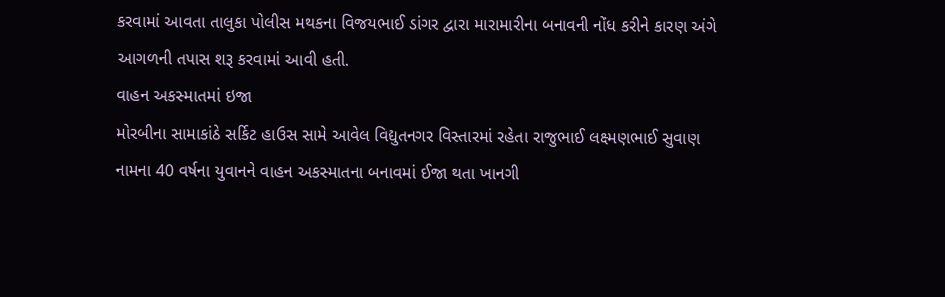કરવામાં આવતા તાલુકા પોલીસ મથકના વિજયભાઈ ડાંગર દ્વારા મારામારીના બનાવની નોંધ કરીને કારણ અંગે આગળની તપાસ શરૂ કરવામાં આવી હતી.
વાહન અકસ્માતમાં ઇજા
મોરબીના સામાકાંઠે સર્કિટ હાઉસ સામે આવેલ વિદ્યુતનગર વિસ્તારમાં રહેતા રાજુભાઈ લક્ષ્મણભાઈ સુવાણ નામના 40 વર્ષના યુવાનને વાહન અકસ્માતના બનાવમાં ઈજા થતા ખાનગી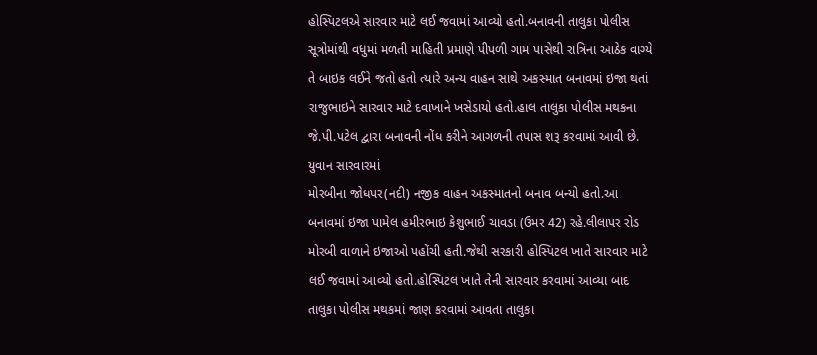હોસ્પિટલએ સારવાર માટે લઈ જવામાં આવ્યો હતો.બનાવની તાલુકા પોલીસ સૂત્રોમાંથી વધુમાં મળતી માહિતી પ્રમાણે પીપળી ગામ પાસેથી રાત્રિના આઠેક વાગ્યે તે બાઇક લઈને જતો હતો ત્યારે અન્ય વાહન સાથે અકસ્માત બનાવમાં ઇજા થતાં રાજુભાઇને સારવાર માટે દવાખાને ખસેડાયો હતો.હાલ તાલુકા પોલીસ મથકના જે.પી.પટેલ દ્વારા બનાવની નોંધ કરીને આગળની તપાસ શરૂ કરવામાં આવી છે.
યુવાન સારવારમાં
મોરબીના જોધપર(નદી) નજીક વાહન અકસ્માતનો બનાવ બન્યો હતો.આ બનાવમાં ઇજા પામેલ હમીરભાઇ કેશુભાઈ ચાવડા (ઉમર 42) રહે.લીલાપર રોડ મોરબી વાળાને ઇજાઓ પહોંચી હતી.જેથી સરકારી હોસ્પિટલ ખાતે સારવાર માટે લઈ જવામાં આવ્યો હતો.હોસ્પિટલ ખાતે તેની સારવાર કરવામાં આવ્યા બાદ તાલુકા પોલીસ મથકમાં જાણ કરવામાં આવતા તાલુકા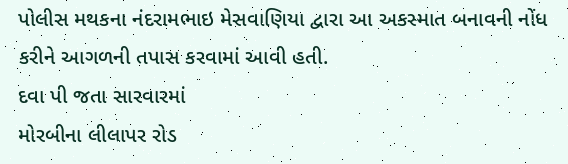પોલીસ મથકના નંદરામભાઇ મેસવાણિયા દ્વારા આ અકસ્માત બનાવની નોંધ કરીને આગળની તપાસ કરવામાં આવી હતી.
દવા પી જતા સારવારમાં
મોરબીના લીલાપર રોડ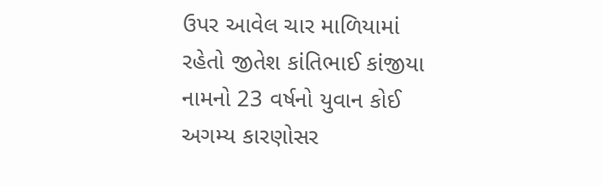ઉપર આવેલ ચાર માળિયામાં રહેતો જીતેશ કાંતિભાઈ કાંજીયા નામનો 23 વર્ષનો યુવાન કોઈ અગમ્ય કારણોસર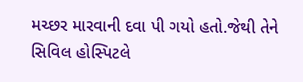મચ્છર મારવાની દવા પી ગયો હતો.જેથી તેને સિવિલ હોસ્પિટલે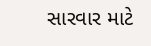સારવાર માટે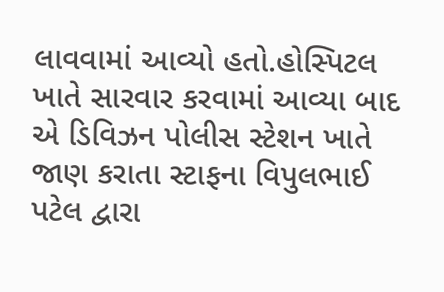લાવવામાં આવ્યો હતો.હોસ્પિટલ ખાતે સારવાર કરવામાં આવ્યા બાદ એ ડિવિઝન પોલીસ સ્ટેશન ખાતે જાણ કરાતા સ્ટાફના વિપુલભાઈ પટેલ દ્વારા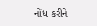નોંધ કરીને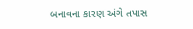બનાવના કારણ અંગે તપાસ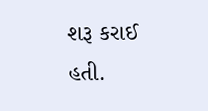શરૂ કરાઈ હતી.